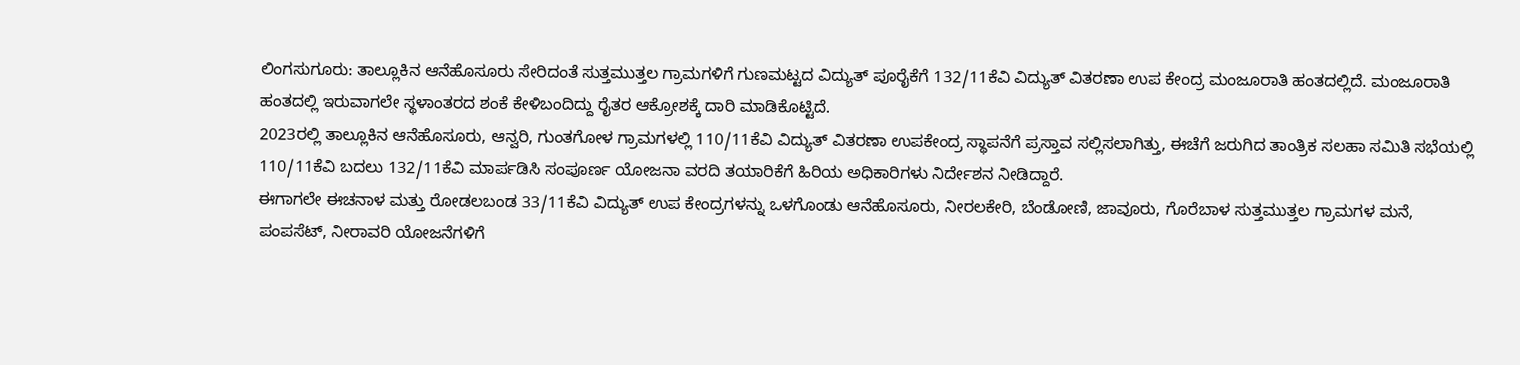ಲಿಂಗಸುಗೂರು: ತಾಲ್ಲೂಕಿನ ಆನೆಹೊಸೂರು ಸೇರಿದಂತೆ ಸುತ್ತಮುತ್ತಲ ಗ್ರಾಮಗಳಿಗೆ ಗುಣಮಟ್ಟದ ವಿದ್ಯುತ್ ಪೂರೈಕೆಗೆ 132/11ಕೆವಿ ವಿದ್ಯುತ್ ವಿತರಣಾ ಉಪ ಕೇಂದ್ರ ಮಂಜೂರಾತಿ ಹಂತದಲ್ಲಿದೆ. ಮಂಜೂರಾತಿ ಹಂತದಲ್ಲಿ ಇರುವಾಗಲೇ ಸ್ಥಳಾಂತರದ ಶಂಕೆ ಕೇಳಿಬಂದಿದ್ದು ರೈತರ ಆಕ್ರೋಶಕ್ಕೆ ದಾರಿ ಮಾಡಿಕೊಟ್ಟಿದೆ.
2023ರಲ್ಲಿ ತಾಲ್ಲೂಕಿನ ಆನೆಹೊಸೂರು, ಆನ್ವರಿ, ಗುಂತಗೋಳ ಗ್ರಾಮಗಳಲ್ಲಿ 110/11ಕೆವಿ ವಿದ್ಯುತ್ ವಿತರಣಾ ಉಪಕೇಂದ್ರ ಸ್ಥಾಪನೆಗೆ ಪ್ರಸ್ತಾವ ಸಲ್ಲಿಸಲಾಗಿತ್ತು, ಈಚೆಗೆ ಜರುಗಿದ ತಾಂತ್ರಿಕ ಸಲಹಾ ಸಮಿತಿ ಸಭೆಯಲ್ಲಿ 110/11ಕೆವಿ ಬದಲು 132/11ಕೆವಿ ಮಾರ್ಪಡಿಸಿ ಸಂಪೂರ್ಣ ಯೋಜನಾ ವರದಿ ತಯಾರಿಕೆಗೆ ಹಿರಿಯ ಅಧಿಕಾರಿಗಳು ನಿರ್ದೇಶನ ನೀಡಿದ್ದಾರೆ.
ಈಗಾಗಲೇ ಈಚನಾಳ ಮತ್ತು ರೋಡಲಬಂಡ 33/11ಕೆವಿ ವಿದ್ಯುತ್ ಉಪ ಕೇಂದ್ರಗಳನ್ನು ಒಳಗೊಂಡು ಆನೆಹೊಸೂರು, ನೀರಲಕೇರಿ, ಬೆಂಡೋಣಿ, ಜಾವೂರು, ಗೊರೆಬಾಳ ಸುತ್ತಮುತ್ತಲ ಗ್ರಾಮಗಳ ಮನೆ, ಪಂಪಸೆಟ್, ನೀರಾವರಿ ಯೋಜನೆಗಳಿಗೆ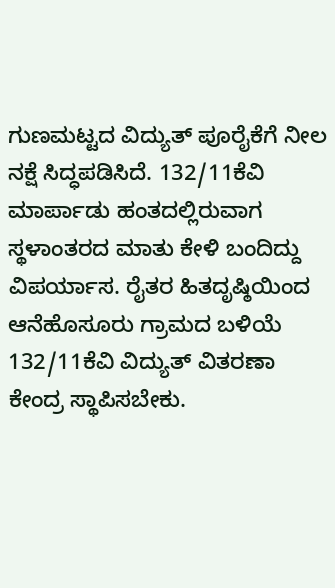ಗುಣಮಟ್ಟದ ವಿದ್ಯುತ್ ಪೂರೈಕೆಗೆ ನೀಲ ನಕ್ಷೆ ಸಿದ್ಧಪಡಿಸಿದೆ. 132/11ಕೆವಿ ಮಾರ್ಪಾಡು ಹಂತದಲ್ಲಿರುವಾಗ ಸ್ಥಳಾಂತರದ ಮಾತು ಕೇಳಿ ಬಂದಿದ್ದು ವಿಪರ್ಯಾಸ. ರೈತರ ಹಿತದೃಷ್ಠಿಯಿಂದ ಆನೆಹೊಸೂರು ಗ್ರಾಮದ ಬಳಿಯೆ 132/11ಕೆವಿ ವಿದ್ಯುತ್ ವಿತರಣಾ ಕೇಂದ್ರ ಸ್ಥಾಪಿಸಬೇಕು.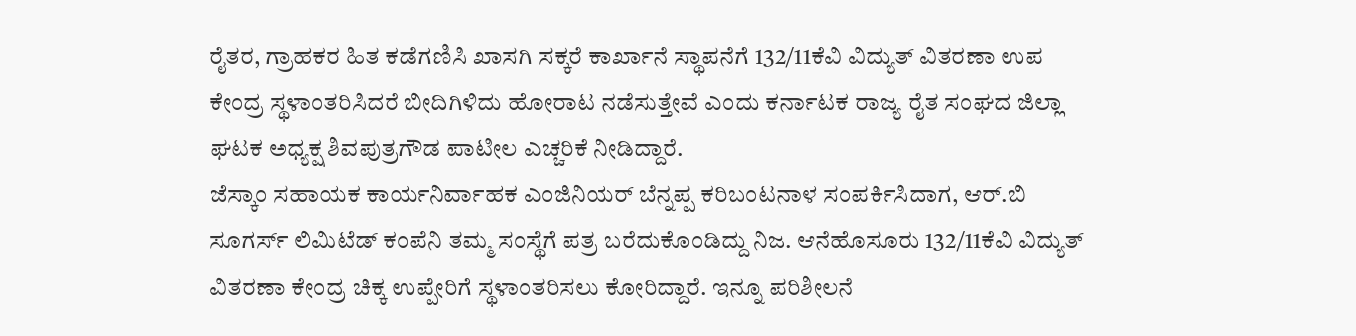ರೈತರ, ಗ್ರಾಹಕರ ಹಿತ ಕಡೆಗಣಿಸಿ ಖಾಸಗಿ ಸಕ್ಕರೆ ಕಾರ್ಖಾನೆ ಸ್ಥಾಪನೆಗೆ 132/11ಕೆವಿ ವಿದ್ಯುತ್ ವಿತರಣಾ ಉಪ ಕೇಂದ್ರ ಸ್ಥಳಾಂತರಿಸಿದರೆ ಬೀದಿಗಿಳಿದು ಹೋರಾಟ ನಡೆಸುತ್ತೇವೆ ಎಂದು ಕರ್ನಾಟಕ ರಾಜ್ಯ ರೈತ ಸಂಘದ ಜಿಲ್ಲಾ ಘಟಕ ಅಧ್ಯಕ್ಷ ಶಿವಪುತ್ರಗೌಡ ಪಾಟೀಲ ಎಚ್ಚರಿಕೆ ನೀಡಿದ್ದಾರೆ.
ಜೆಸ್ಕಾಂ ಸಹಾಯಕ ಕಾರ್ಯನಿರ್ವಾಹಕ ಎಂಜಿನಿಯರ್ ಬೆನ್ನಪ್ಪ ಕರಿಬಂಟನಾಳ ಸಂಪರ್ಕಿಸಿದಾಗ, ಆರ್.ಬಿ ಸೂಗರ್ಸ್ ಲಿಮಿಟೆಡ್ ಕಂಪೆನಿ ತಮ್ಮ ಸಂಸ್ಥೆಗೆ ಪತ್ರ ಬರೆದುಕೊಂಡಿದ್ದು ನಿಜ. ಆನೆಹೊಸೂರು 132/11ಕೆವಿ ವಿದ್ಯುತ್ ವಿತರಣಾ ಕೇಂದ್ರ ಚಿಕ್ಕ ಉಪ್ಪೇರಿಗೆ ಸ್ಥಳಾಂತರಿಸಲು ಕೋರಿದ್ದಾರೆ. ಇನ್ನೂ ಪರಿಶೀಲನೆ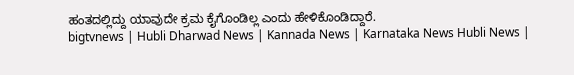ಹಂತದಲ್ಲಿದ್ದು ಯಾವುದೇ ಕ್ರಮ ಕೈಗೊಂಡಿಲ್ಲ ಎಂದು ಹೇಳಿಕೊಂಡಿದ್ದಾರೆ.
bigtvnews | Hubli Dharwad News | Kannada News | Karnataka News Hubli News |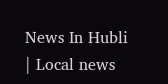News In Hubli | Local news